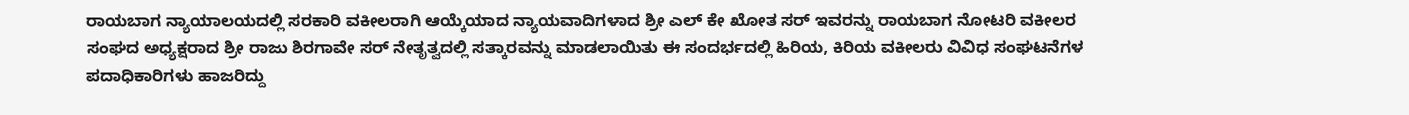ರಾಯಬಾಗ ನ್ಯಾಯಾಲಯದಲ್ಲಿ ಸರಕಾರಿ ವಕೀಲರಾಗಿ ಆಯ್ಕೆಯಾದ ನ್ಯಾಯವಾದಿಗಳಾದ ಶ್ರೀ ಎಲ್ ಕೇ ಖೋತ ಸರ್ ಇವರನ್ನು ರಾಯಬಾಗ ನೋಟರಿ ವಕೀಲರ ಸಂಘದ ಅಧ್ಯಕ್ಷರಾದ ಶ್ರೀ ರಾಜು ಶಿರಗಾವೇ ಸರ್ ನೇತೃತ್ವದಲ್ಲಿ ಸತ್ಕಾರವನ್ನು ಮಾಡಲಾಯಿತು ಈ ಸಂದರ್ಭದಲ್ಲಿ ಹಿರಿಯ, ಕಿರಿಯ ವಕೀಲರು ವಿವಿಧ ಸಂಘಟನೆಗಳ ಪದಾಧಿಕಾರಿಗಳು ಹಾಜರಿದ್ದು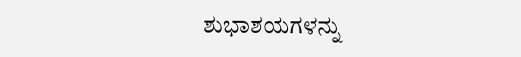ಶುಭಾಶಯಗಳನ್ನು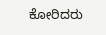ಕೋರಿದರು